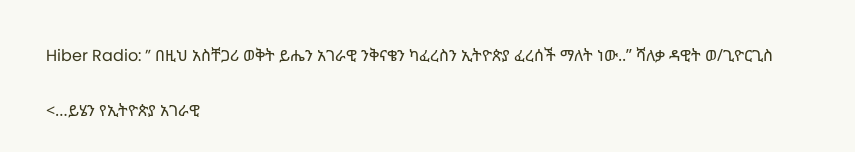Hiber Radio: ” በዚህ አስቸጋሪ ወቅት ይሔን አገራዊ ንቅናቄን ካፈረስን ኢትዮጵያ ፈረሰች ማለት ነው..” ሻለቃ ዳዊት ወ/ጊዮርጊስ

<…ይሄን የኢትዮጵያ አገራዊ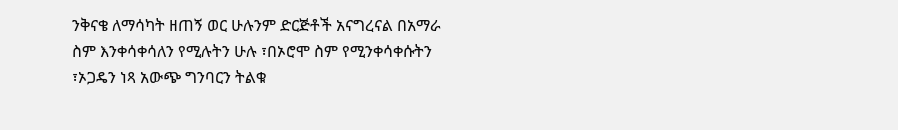ንቅናቄ ለማሳካት ዘጠኝ ወር ሁሉንም ድርጅቶች አናግረናል በአማራ ስም እንቀሳቀሳለን የሚሉትን ሁሉ ፣በኦሮሞ ስም የሚንቀሳቀሱትን ፣ኦጋዴን ነጻ አውጭ ግንባርን ትልቁ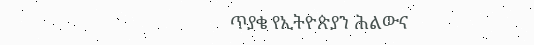ጥያቄ የኢትዮጵያን ሕልውና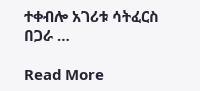ተቀብሎ አገሪቱ ሳትፈርስ በጋራ …

Read More